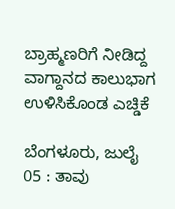ಬ್ರಾಹ್ಮಣರಿಗೆ ನೀಡಿದ್ದ ವಾಗ್ದಾನದ ಕಾಲುಭಾಗ ಉಳಿಸಿಕೊಂಡ ಎಚ್ಡಿಕೆ

ಬೆಂಗಳೂರು, ಜುಲೈ 05 : ತಾವು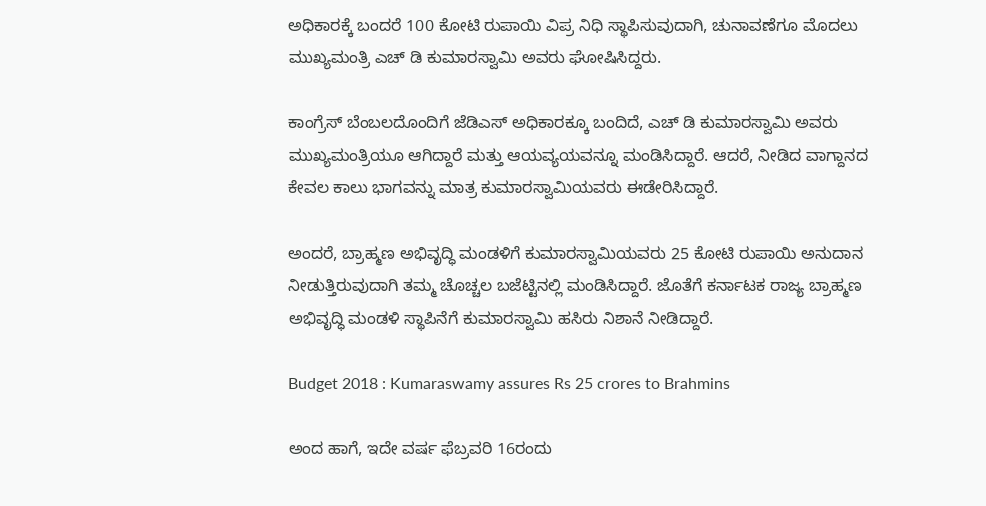ಅಧಿಕಾರಕ್ಕೆ ಬಂದರೆ 100 ಕೋಟಿ ರುಪಾಯಿ ವಿಪ್ರ ನಿಧಿ ಸ್ಥಾಪಿಸುವುದಾಗಿ, ಚುನಾವಣೆಗೂ ಮೊದಲು ಮುಖ್ಯಮಂತ್ರಿ ಎಚ್ ಡಿ ಕುಮಾರಸ್ವಾಮಿ ಅವರು ಘೋಷಿಸಿದ್ದರು.

ಕಾಂಗ್ರೆಸ್ ಬೆಂಬಲದೊಂದಿಗೆ ಜೆಡಿಎಸ್ ಅಧಿಕಾರಕ್ಕೂ ಬಂದಿದೆ, ಎಚ್ ಡಿ ಕುಮಾರಸ್ವಾಮಿ ಅವರು ಮುಖ್ಯಮಂತ್ರಿಯೂ ಆಗಿದ್ದಾರೆ ಮತ್ತು ಆಯವ್ಯಯವನ್ನೂ ಮಂಡಿಸಿದ್ದಾರೆ. ಆದರೆ, ನೀಡಿದ ವಾಗ್ದಾನದ ಕೇವಲ ಕಾಲು ಭಾಗವನ್ನು ಮಾತ್ರ ಕುಮಾರಸ್ವಾಮಿಯವರು ಈಡೇರಿಸಿದ್ದಾರೆ.

ಅಂದರೆ, ಬ್ರಾಹ್ಮಣ ಅಭಿವೃದ್ಧಿ ಮಂಡಳಿಗೆ ಕುಮಾರಸ್ವಾಮಿಯವರು 25 ಕೋಟಿ ರುಪಾಯಿ ಅನುದಾನ ನೀಡುತ್ತಿರುವುದಾಗಿ ತಮ್ಮ ಚೊಚ್ಚಲ ಬಜೆಟ್ಟಿನಲ್ಲಿ ಮಂಡಿಸಿದ್ದಾರೆ. ಜೊತೆಗೆ ಕರ್ನಾಟಕ ರಾಜ್ಯ ಬ್ರಾಹ್ಮಣ ಅಭಿವೃದ್ಧಿ ಮಂಡಳಿ ಸ್ಥಾಪಿನೆಗೆ ಕುಮಾರಸ್ವಾಮಿ ಹಸಿರು ನಿಶಾನೆ ನೀಡಿದ್ದಾರೆ.

Budget 2018 : Kumaraswamy assures Rs 25 crores to Brahmins

ಅಂದ ಹಾಗೆ, ಇದೇ ವರ್ಷ ಫೆಬ್ರವರಿ 16ರಂದು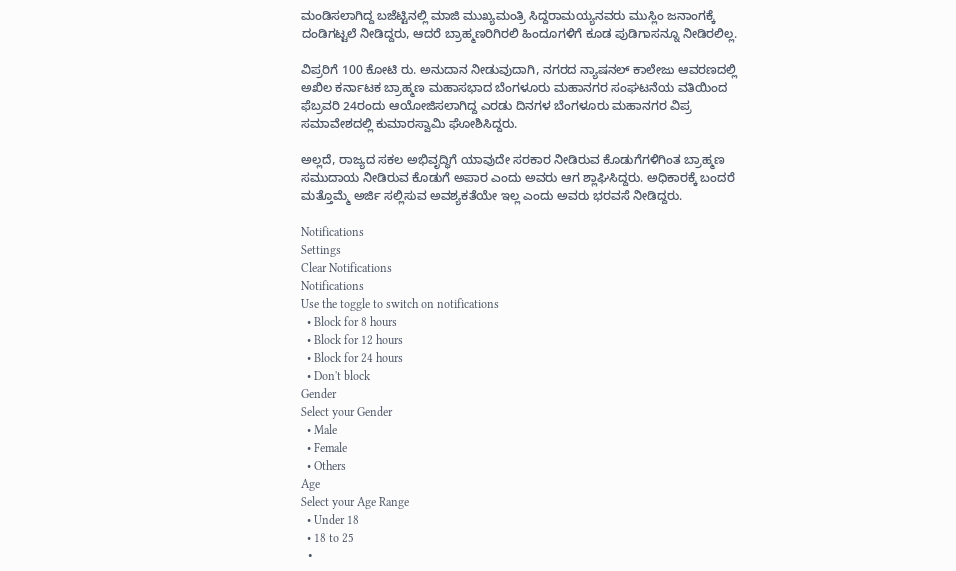ಮಂಡಿಸಲಾಗಿದ್ದ ಬಜೆಟ್ಟಿನಲ್ಲಿ ಮಾಜಿ ಮುಖ್ಯಮಂತ್ರಿ ಸಿದ್ದರಾಮಯ್ಯನವರು ಮುಸ್ಲಿಂ ಜನಾಂಗಕ್ಕೆ ದಂಡಿಗಟ್ಟಲೆ ನೀಡಿದ್ದರು, ಆದರೆ ಬ್ರಾಹ್ಮಣರಿಗಿರಲಿ ಹಿಂದೂಗಳಿಗೆ ಕೂಡ ಪುಡಿಗಾಸನ್ನೂ ನೀಡಿರಲಿಲ್ಲ.

ವಿಪ್ರರಿಗೆ 100 ಕೋಟಿ ರು. ಅನುದಾನ ನೀಡುವುದಾಗಿ, ನಗರದ ನ್ಯಾಷನಲ್ ಕಾಲೇಜು ಆವರಣದಲ್ಲಿ ಅಖಿಲ ಕರ್ನಾಟಕ ಬ್ರಾಹ್ಮಣ ಮಹಾಸಭಾದ ಬೆಂಗಳೂರು ಮಹಾನಗರ ಸಂಘಟನೆಯ ವತಿಯಿಂದ ಫೆಬ್ರವರಿ 24ರಂದು ಆಯೋಜಿಸಲಾಗಿದ್ದ ಎರಡು ದಿನಗಳ ಬೆಂಗಳೂರು ಮಹಾನಗರ ವಿಪ್ರ ಸಮಾವೇಶದಲ್ಲಿ ಕುಮಾರಸ್ವಾಮಿ ಘೋಶಿಸಿದ್ದರು.

ಅಲ್ಲದೆ, ರಾಜ್ಯದ ಸಕಲ ಅಭಿವೃದ್ಧಿಗೆ ಯಾವುದೇ ಸರಕಾರ ನೀಡಿರುವ ಕೊಡುಗೆಗಳಿಗಿಂತ ಬ್ರಾಹ್ಮಣ ಸಮುದಾಯ ನೀಡಿರುವ ಕೊಡುಗೆ ಅಪಾರ ಎಂದು ಅವರು ಆಗ ಶ್ಲಾಘಿಸಿದ್ದರು. ಅಧಿಕಾರಕ್ಕೆ ಬಂದರೆ ಮತ್ತೊಮ್ಮೆ ಅರ್ಜಿ ಸಲ್ಲಿಸುವ ಅವಶ್ಯಕತೆಯೇ ಇಲ್ಲ ಎಂದು ಅವರು ಭರವಸೆ ನೀಡಿದ್ದರು.

Notifications
Settings
Clear Notifications
Notifications
Use the toggle to switch on notifications
  • Block for 8 hours
  • Block for 12 hours
  • Block for 24 hours
  • Don't block
Gender
Select your Gender
  • Male
  • Female
  • Others
Age
Select your Age Range
  • Under 18
  • 18 to 25
  •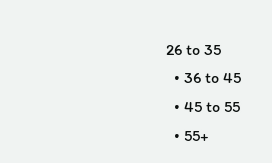26 to 35
  • 36 to 45
  • 45 to 55
  • 55+